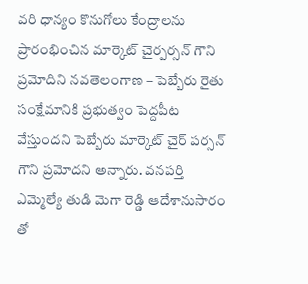వరి ధాన్యం కొనుగోలు కేంద్రాలను ప్రారంభించిన మార్కెట్ చైర్పర్సన్ గౌని ప్రమోదిని నవతెలంగాణ – పెబ్బేరు రైతు సంక్షేమానికి ప్రభుత్వం పెద్దపీట వేస్తుందని పెబ్బేరు మార్కెట్ చైర్ పర్సన్ గౌని ప్రమోదని అన్నారు. వనపర్తి ఎమ్మెల్యే తుడి మెగా రెడ్డి ఆదేశానుసారం తో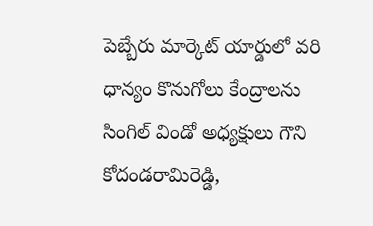పెబ్బేరు మార్కెట్ యార్డులో వరి ధాన్యం కొనుగోలు కేంద్రాలను సింగిల్ విండో అధ్యక్షులు గౌని కోదండరామిరెడ్డి,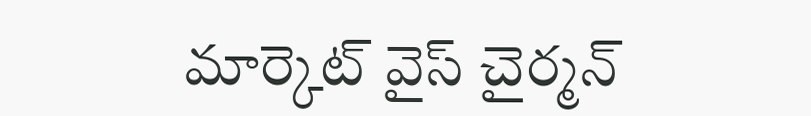మార్కెట్ వైస్ చైర్మన్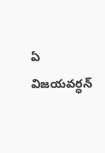ఏ విజయవర్ధన్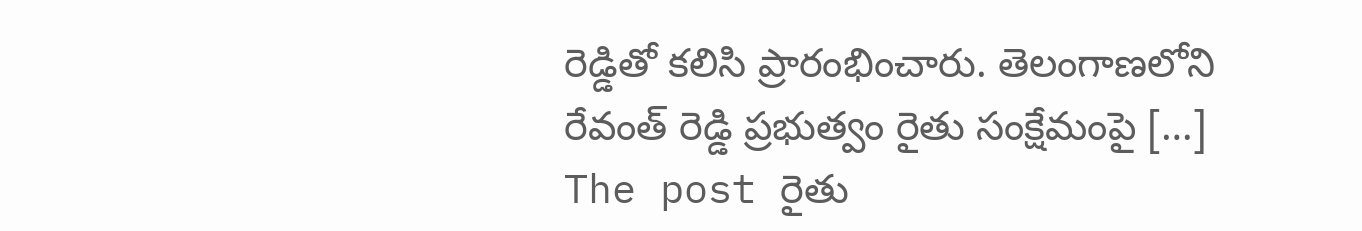రెడ్డితో కలిసి ప్రారంభించారు. తెలంగాణలోని రేవంత్ రెడ్డి ప్రభుత్వం రైతు సంక్షేమంపై […]
The post రైతు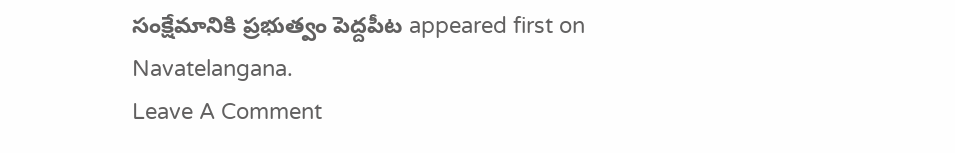సంక్షేమానికి ప్రభుత్వం పెద్దపీట appeared first on Navatelangana.
Leave A Comment